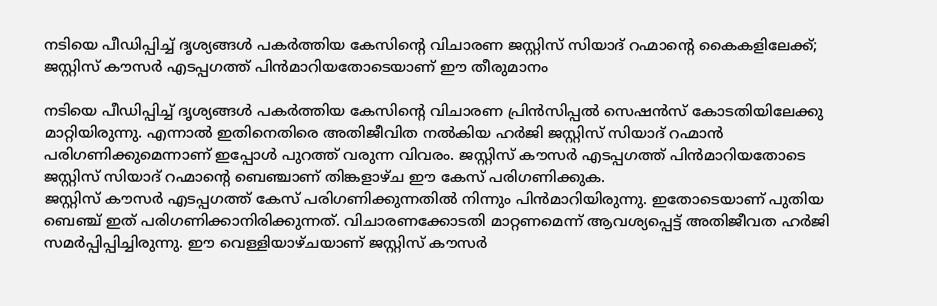നടിയെ പീഡിപ്പിച്ച് ദൃശ്യങ്ങൾ പകർത്തിയ കേസിന്റെ വിചാരണ ജസ്റ്റിസ് സിയാദ് റഹ്മാന്റെ കൈകളിലേക്ക്; ജസ്റ്റിസ് കൗസർ എടപ്പഗത്ത് പിൻമാറിയതോടെയാണ് ഈ തീരുമാനം

നടിയെ പീഡിപ്പിച്ച് ദൃശ്യങ്ങൾ പകർത്തിയ കേസിന്റെ വിചാരണ പ്രിൻസിപ്പൽ സെഷൻസ് കോടതിയിലേക്കു മാറ്റിയിരുന്നു. എന്നാൽ ഇതിനെതിരെ അതിജീവിത നൽകിയ ഹർജി ജസ്റ്റിസ് സിയാദ് റഹ്മാൻ പരിഗണിക്കുമെന്നാണ് ഇപ്പോൾ പുറത്ത് വരുന്ന വിവരം. ജസ്റ്റിസ് കൗസർ എടപ്പഗത്ത് പിൻമാറിയതോടെ ജസ്റ്റിസ് സിയാദ് റഹ്മാന്റെ ബെഞ്ചാണ് തിങ്കളാഴ്ച ഈ കേസ് പരിഗണിക്കുക.
ജസ്റ്റിസ് കൗസർ എടപ്പഗത്ത് കേസ് പരിഗണിക്കുന്നതിൽ നിന്നും പിൻമാറിയിരുന്നു. ഇതോടെയാണ് പുതിയ ബെഞ്ച് ഇത് പരിഗണിക്കാനിരിക്കുന്നത്. വിചാരണക്കോടതി മാറ്റണമെന്ന് ആവശ്യപ്പെട്ട് അതിജീവത ഹർജി സമർപ്പിപ്പിച്ചിരുന്നു. ഈ വെള്ളിയാഴ്ചയാണ് ജസ്റ്റിസ് കൗസർ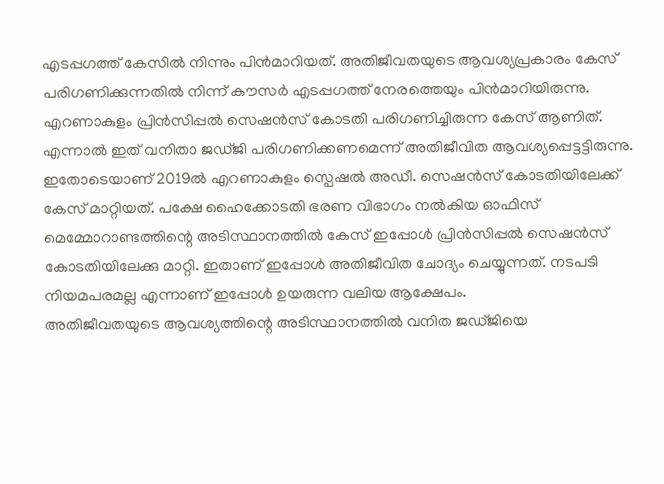എടപ്പഗത്ത് കേസിൽ നിന്നും പിൻമാറിയത്. അതിജീവതയുടെ ആവശ്യപ്രകാരം കേസ് പരിഗണിക്കുന്നതിൽ നിന്ന് കൗസർ എടപ്പഗത്ത് നേരത്തെയും പിൻമാറിയിരുന്നു.
എറണാകുളം പ്രിൻസിപ്പൽ സെഷൻസ് കോടതി പരിഗണിച്ചിരുന്ന കേസ് ആണിത്. എന്നാൽ ഇത് വനിതാ ജഡ്ജി പരിഗണിക്കണമെന്ന് അതിജീവിത ആവശ്യപ്പെട്ടട്ടിരുന്നു. ഇതോടെയാണ് 2019ൽ എറണാകുളം സ്പെഷൽ അഡീ. സെഷൻസ് കോടതിയിലേക്ക് കേസ് മാറ്റിയത്. പക്ഷേ ഹൈക്കോടതി ഭരണ വിഭാഗം നൽകിയ ഓഫിസ് മെമ്മോറാണ്ടത്തിന്റെ അടിസ്ഥാനത്തിൽ കേസ് ഇപ്പോൾ പ്രിൻസിപ്പൽ സെഷൻസ് കോടതിയിലേക്കു മാറ്റി. ഇതാണ് ഇപ്പോൾ അതിജീവിത ചോദ്യം ചെയ്യുന്നത്. നടപടി നിയമപരമല്ല എന്നാണ് ഇപ്പോൾ ഉയരുന്ന വലിയ ആക്ഷേപം.
അതിജീവതയുടെ ആവശ്യത്തിന്റെ അടിസ്ഥാനത്തിൽ വനിത ജഡ്ജിയെ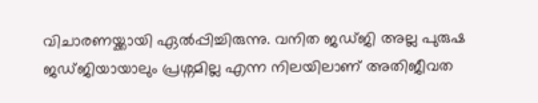വിചാരണയ്ക്കായി ഏൽപ്പിച്ചിരുന്നു. വനിത ജഡ്ജി അല്ല പുരുഷ ജഡ്ജിയായാലും പ്രശ്നമില്ല എന്ന നിലയിലാണ് അതിജീവത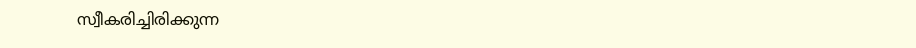സ്വീകരിച്ചിരിക്കുന്ന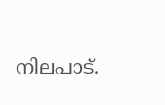നിലപാട്.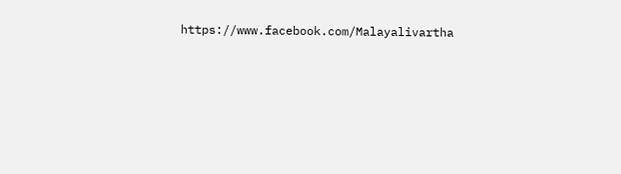https://www.facebook.com/Malayalivartha